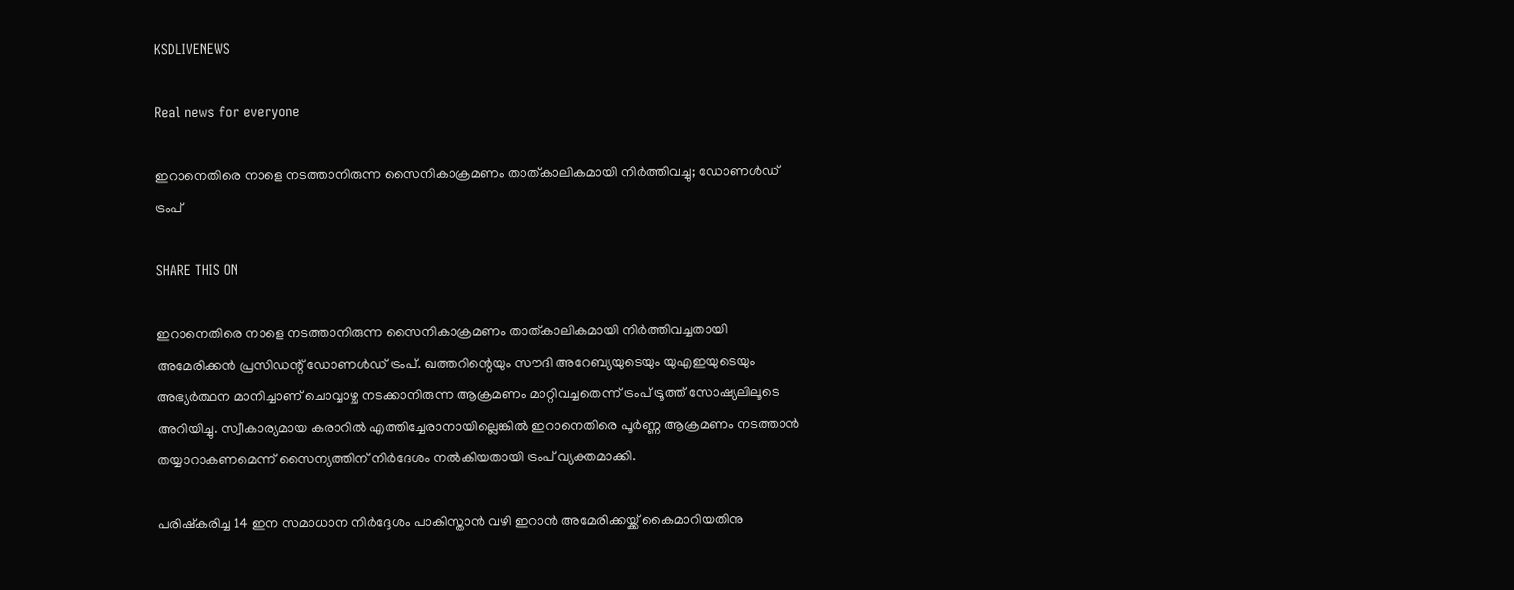KSDLIVENEWS

Real news for everyone

ഇറാനെതിരെ നാളെ നടത്താനിരുന്ന സൈനികാക്രമണം താത്കാലികമായി നിര്‍ത്തിവച്ചു; ഡോണള്‍ഡ് ട്രംപ്

SHARE THIS ON

ഇറാനെതിരെ നാളെ നടത്താനിരുന്ന സൈനികാക്രമണം താത്കാലികമായി നിര്‍ത്തിവച്ചതായി അമേരിക്കന്‍ പ്രസിഡന്റ് ഡോണള്‍ഡ് ട്രംപ്. ഖത്തറിന്റെയും സൗദി അറേബ്യയുടെയും യുഎഇയുടെയും അഭ്യര്‍ത്ഥന മാനിച്ചാണ് ചൊവ്വാഴ്ച നടക്കാനിരുന്ന ആക്രമണം മാറ്റിവച്ചതെന്ന് ട്രംപ് ട്രൂത്ത് സോഷ്യലിലൂടെ അറിയിച്ചു. സ്വീകാര്യമായ കരാറില്‍ എത്തിച്ചേരാനായില്ലെങ്കില്‍ ഇറാനെതിരെ പൂര്‍ണ്ണ ആക്രമണം നടത്താന്‍ തയ്യാറാകണമെന്ന് സൈന്യത്തിന് നിര്‍ദേശം നല്‍കിയതായി ട്രംപ് വ്യക്തമാക്കി.

പരിഷ്‌കരിച്ച 14 ഇന സമാധാന നിര്‍ദ്ദേശം പാകിസ്താന്‍ വഴി ഇറാന്‍ അമേരിക്കയ്ക്ക് കൈമാറിയതിനു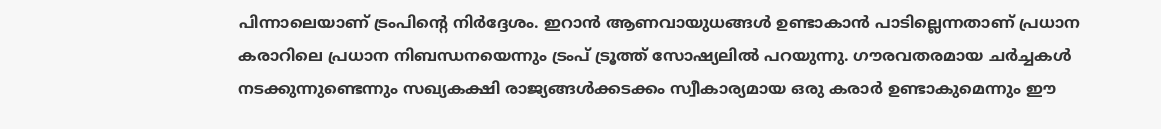പിന്നാലെയാണ് ട്രംപിന്റെ നിര്‍ദ്ദേശം. ഇറാന്‍ ആണവായുധങ്ങള്‍ ഉണ്ടാകാന്‍ പാടില്ലെന്നതാണ് പ്രധാന കരാറിലെ പ്രധാന നിബന്ധനയെന്നും ട്രംപ് ട്രൂത്ത് സോഷ്യലില്‍ പറയുന്നു. ഗൗരവതരമായ ചര്‍ച്ചകള്‍ നടക്കുന്നുണ്ടെന്നും സഖ്യകക്ഷി രാജ്യങ്ങള്‍ക്കടക്കം സ്വീകാര്യമായ ഒരു കരാര്‍ ഉണ്ടാകുമെന്നും ഈ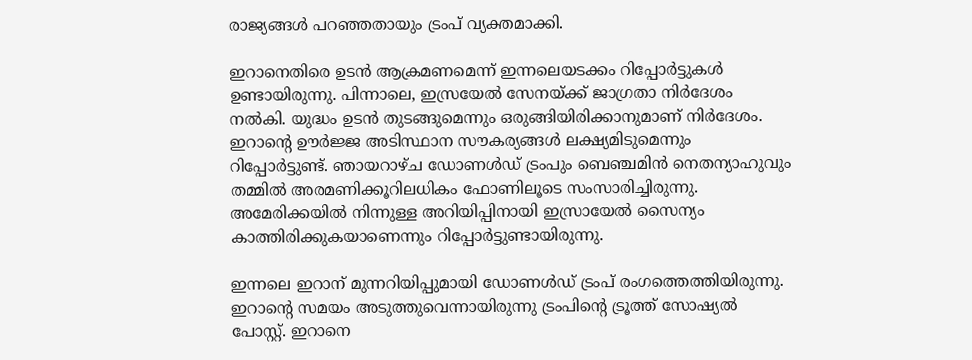രാജ്യങ്ങള്‍ പറഞ്ഞതായും ട്രംപ് വ്യക്തമാക്കി.

ഇറാനെതിരെ ഉടന്‍ ആക്രമണമെന്ന് ഇന്നലെയടക്കം റിപ്പോര്‍ട്ടുകള്‍ ഉണ്ടായിരുന്നു. പിന്നാലെ, ഇസ്രയേല്‍ സേനയ്ക്ക് ജാഗ്രതാ നിര്‍ദേശം നല്‍കി. യുദ്ധം ഉടന്‍ തുടങ്ങുമെന്നും ഒരുങ്ങിയിരിക്കാനുമാണ് നിര്‍ദേശം. ഇറാന്റെ ഊര്‍ജ്ജ അടിസ്ഥാന സൗകര്യങ്ങള്‍ ലക്ഷ്യമിടുമെന്നും റിപ്പോര്‍ട്ടുണ്ട്. ഞായറാഴ്ച ഡോണള്‍ഡ് ട്രംപും ബെഞ്ചമിന്‍ നെതന്യാഹുവും തമ്മില്‍ അരമണിക്കൂറിലധികം ഫോണിലൂടെ സംസാരിച്ചിരുന്നു. അമേരിക്കയില്‍ നിന്നുള്ള അറിയിപ്പിനായി ഇസ്രായേല്‍ സൈന്യം കാത്തിരിക്കുകയാണെന്നും റിപ്പോര്‍ട്ടുണ്ടായിരുന്നു.

ഇന്നലെ ഇറാന് മുന്നറിയിപ്പുമായി ഡോണള്‍ഡ് ട്രംപ് രംഗത്തെത്തിയിരുന്നു. ഇറാന്റെ സമയം അടുത്തുവെന്നായിരുന്നു ട്രംപിന്റെ ട്രൂത്ത് സോഷ്യല്‍ പോസ്റ്റ്. ഇറാനെ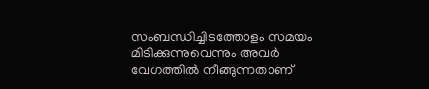സംബന്ധിച്ചിടത്തോളം സമയം മിടിക്കുന്നുവെന്നും അവര്‍ വേഗത്തില്‍ നീങ്ങുന്നതാണ്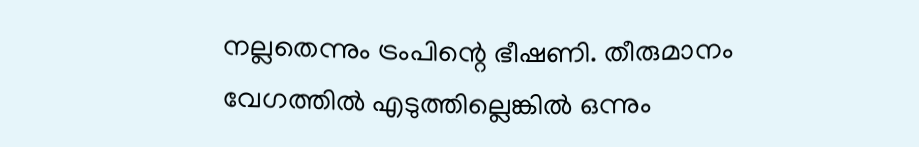നല്ലതെന്നും ട്രംപിന്റെ ഭീഷണി. തീരുമാനം വേഗത്തില്‍ എടുത്തില്ലെങ്കില്‍ ഒന്നും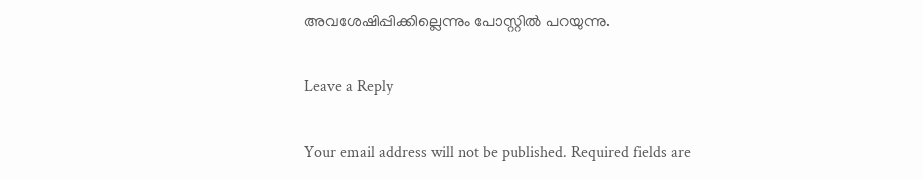അവശേഷിപ്പിക്കില്ലെന്നും പോസ്റ്റില്‍ പറയുന്നു.

Leave a Reply

Your email address will not be published. Required fields are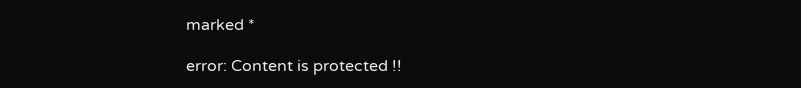marked *

error: Content is protected !!